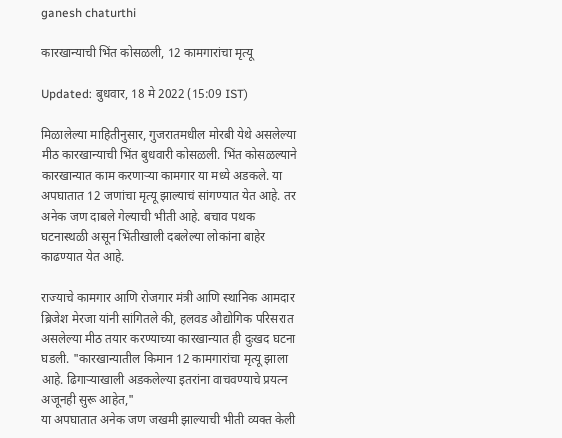ganesh chaturthi

कारखान्याची भिंत कोसळली, 12 कामगारांचा मृत्यू

Updated: बुधवार, 18 मे 2022 (15:09 IST)

मिळालेल्या माहितीनुसार, गुजरातमधील मोरबी येथे असलेल्या मीठ कारखान्याची भिंत बुधवारी कोसळली. भिंत कोसळल्याने कारखान्यात काम करणाऱ्या कामगार या मध्ये अडकले. या अपघातात 12 जणांचा मृत्यू झाल्याचं सांगण्यात येत आहे. तर अनेक जण दाबले गेल्याची भीती आहे. बचाव पथक घटनास्थळी असून भिंतीखाली दबलेल्या लोकांना बाहेर काढण्यात येत आहे.

राज्याचे कामगार आणि रोजगार मंत्री आणि स्थानिक आमदार ब्रिजेश मेरजा यांनी सांगितले की, हलवड औद्योगिक परिसरात असलेल्या मीठ तयार करण्याच्या कारखान्यात ही दुःखद घटना घडली. "कारखान्यातील किमान 12 कामगारांचा मृत्यू झाला आहे. ढिगाऱ्याखाली अडकलेल्या इतरांना वाचवण्याचे प्रयत्न अजूनही सुरू आहेत,"
या अपघातात अनेक जण जखमी झाल्याची भीती व्यक्त केली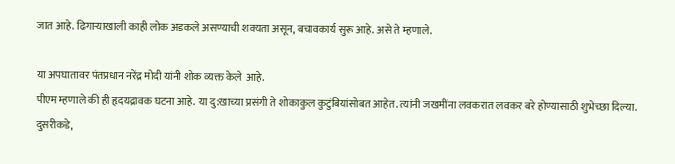जात आहे. ढिगाऱ्याखाली काही लोक अडकले असण्याची शक्यता असून, बचावकार्य सुरू आहे. असे ते म्हणाले.

या अपघातावर पंतप्रधान नरेंद्र मोदी यांनी शोक व्यक्त केले  आहे.
पीएम म्हणाले की ही हृदयद्रावक घटना आहे. या दु:खाच्या प्रसंगी ते शोकाकुल कुटुंबियांसोबत आहेत. त्यांनी जखमींना लवकरात लवकर बरे होण्यासाठी शुभेच्छा दिल्या. दुसरीकडे,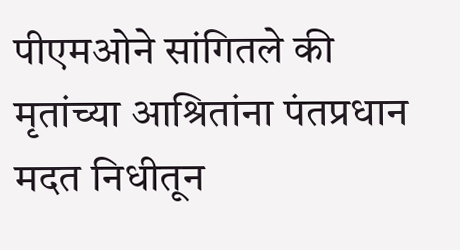पीएमओने सांगितले की मृतांच्या आश्रितांना पंतप्रधान मदत निधीतून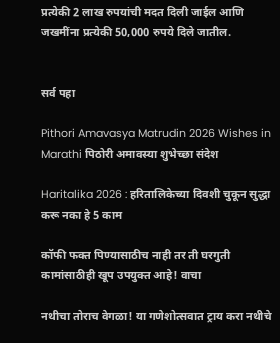प्रत्येकी 2 लाख रुपयांची मदत दिली जाईल आणि जखमींना प्रत्येकी 50,000 रुपये दिले जातील.


सर्व पहा

Pithori Amavasya Matrudin 2026 Wishes in Marathi पिठोरी अमावस्या शुभेच्छा संदेश

Haritalika 2026 : हरितालिकेच्या दिवशी चुकून सुद्धा करू नका हे 5 काम

कॉफी फक्त पिण्यासाठीच नाही तर ती घरगुती कामांसाठीही खूप उपयुक्त आहे! वाचा

नथीचा तोराच वेगळा! या गणेशोत्सवात ट्राय करा नथीचे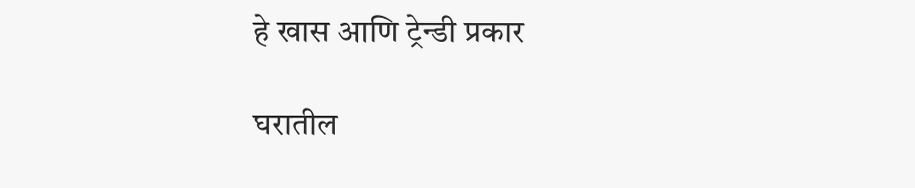हे खास आणि ट्रेन्डी प्रकार

घरातील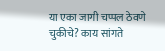या एका जागी चप्पल ठेवणे चुकीचे? काय सांगते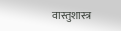वास्तुशास्त्र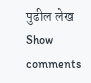पुढील लेख
Show comments